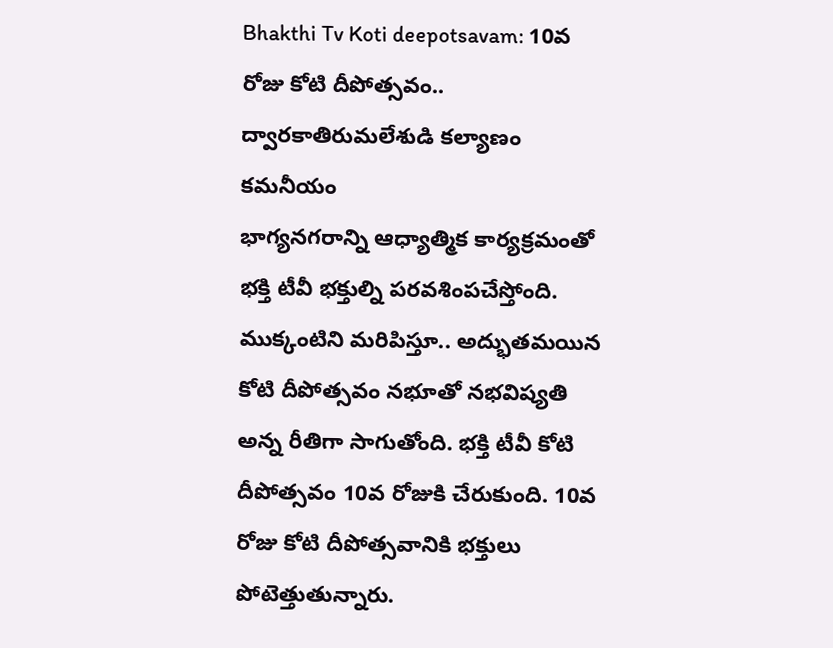Bhakthi Tv Koti deepotsavam: 10వ రోజు కోటి దీపోత్సవం.. ద్వారకాతిరుమలేశుడి కల్యాణం కమనీయం
భాగ్యనగరాన్ని ఆధ్యాత్మిక కార్యక్రమంతో భక్తి టీవీ భక్తుల్ని పరవశింపచేస్తోంది. ముక్కంటిని మరిపిస్తూ.. అద్భుతమయిన కోటి దీపోత్సవం నభూతో నభవిష్యతి అన్న రీతిగా సాగుతోంది. భక్తి టీవీ కోటి దీపోత్సవం 10వ రోజుకి చేరుకుంది. 10వ రోజు కోటి దీపోత్సవానికి భక్తులు పోటెత్తుతున్నారు.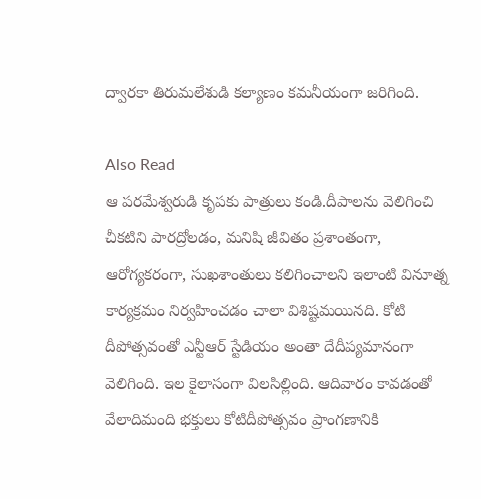ద్వారకా తిరుమలేశుడి కల్యాణం కమనీయంగా జరిగింది.

Also Read
ఆ పరమేశ్వరుడి కృపకు పాత్రులు కండి.దీపాలను వెలిగించి చీకటిని పారద్రోలడం, మనిషి జీవితం ప్రశాంతంగా, ఆరోగ్యకరంగా, సుఖశాంతులు కలిగించాలని ఇలాంటి వినూత్న కార్యక్రమం నిర్వహించడం చాలా విశిష్టమయినది. కోటి దీపోత్సవంతో ఎన్టీఆర్ స్టేడియం అంతా దేదీప్యమానంగా వెలిగింది. ఇల కైలాసంగా విలసిల్లింది. ఆదివారం కావడంతో వేలాదిమంది భక్తులు కోటిదీపోత్సవం ప్రాంగణానికి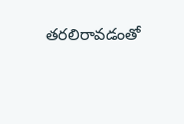తరలిరావడంతో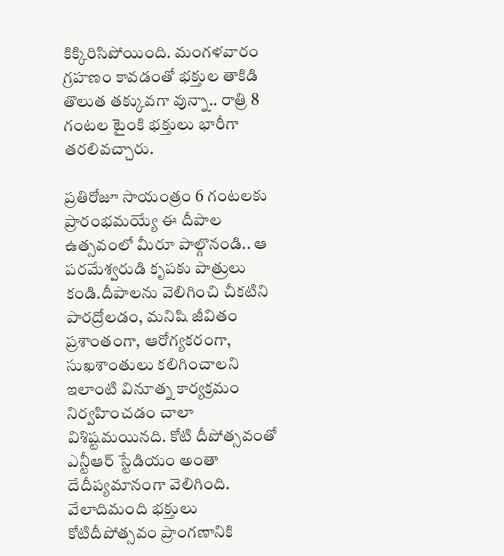కిక్కిరిసిపోయింది. మంగళవారం గ్రహణం కావడంతో భక్తుల తాకిడి తొలుత తక్కువగా వున్నా.. రాత్రి 8 గంటల టైంకి భక్తులు భారీగా తరలివచ్చారు.

ప్రతిరోజూ సాయంత్రం 6 గంటలకు ప్రారంభమయ్యే ఈ దీపాల ఉత్సవంలో మీరూ పాల్గొనండి.. ఆ పరమేశ్వరుడి కృపకు పాత్రులు కండి.దీపాలను వెలిగించి చీకటిని పారద్రోలడం, మనిషి జీవితం ప్రశాంతంగా, ఆరోగ్యకరంగా, సుఖశాంతులు కలిగించాలని ఇలాంటి వినూత్న కార్యక్రమం నిర్వహించడం చాలా విశిష్టమయినది. కోటి దీపోత్సవంతో ఎన్టీఆర్ స్టేడియం అంతా దేదీప్యమానంగా వెలిగింది. వేలాదిమంది భక్తులు కోటిదీపోత్సవం ప్రాంగణానికి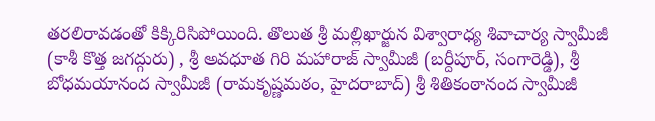తరలిరావడంతో కిక్కిరిసిపోయింది. తొలుత శ్రీ మల్లిఖార్జున విశ్వారాధ్య శివాచార్య స్వామీజీ (కాశీ కొత్త జగద్గురు) , శ్రీ అవధూత గిరి మహారాజ్ స్వామీజీ (బర్దీపూర్, సంగారెడ్డి), శ్రీ బోధమయానంద స్వామీజీ (రామకృష్ణమఠం, హైదరాబాద్) శ్రీ శితికంఠానంద స్వామీజీ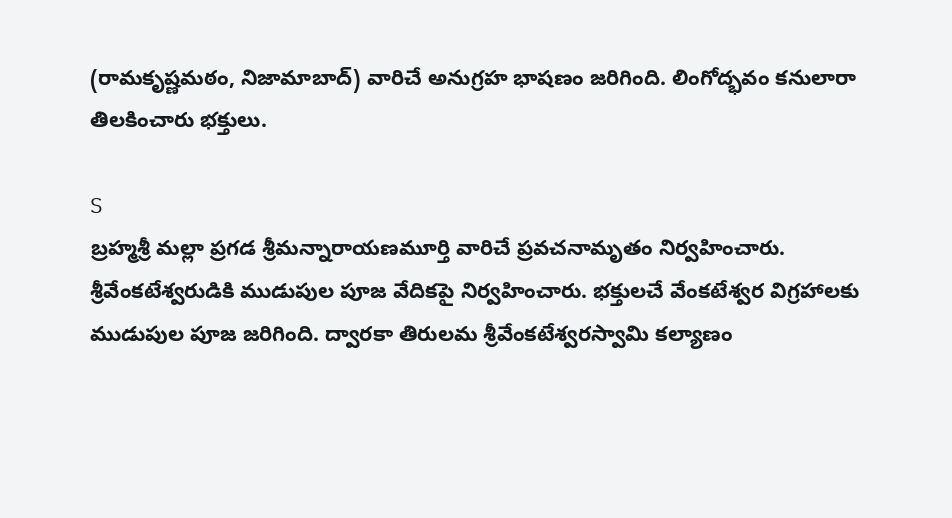(రామకృష్ణమఠం, నిజామాబాద్) వారిచే అనుగ్రహ భాషణం జరిగింది. లింగోద్భవం కనులారా తిలకించారు భక్తులు.

S
బ్రహ్మశ్రీ మల్లా ప్రగడ శ్రీమన్నారాయణమూర్తి వారిచే ప్రవచనామృతం నిర్వహించారు. శ్రీవేంకటేశ్వరుడికి ముడుపుల పూజ వేదికపై నిర్వహించారు. భక్తులచే వేంకటేశ్వర విగ్రహాలకు ముడుపుల పూజ జరిగింది. ద్వారకా తిరులమ శ్రీవేంకటేశ్వరస్వామి కల్యాణం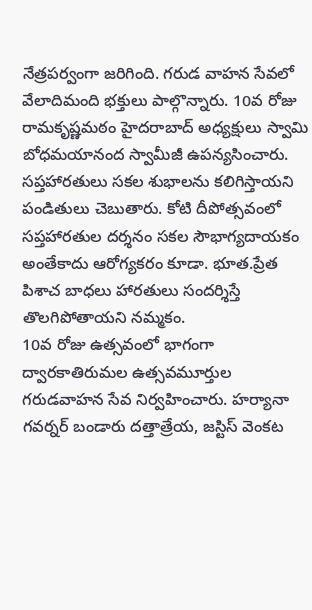నేత్రపర్వంగా జరిగింది. గరుడ వాహన సేవలో వేలాదిమంది భక్తులు పాల్గొన్నారు. 10వ రోజు రామకృష్ణమఠం హైదరాబాద్ అధ్యక్షులు స్వామి బోధమయానంద స్వామీజీ ఉపన్యసించారు. సప్తహారతులు సకల శుభాలను కలిగిస్తాయని పండితులు చెబుతారు. కోటి దీపోత్సవంలో సప్తహారతుల దర్శనం సకల సౌభాగ్యదాయకం అంతేకాదు ఆరోగ్యకరం కూడా. భూత.ప్రేత పిశాచ బాధలు హారతులు సందర్శిస్తే తొలగిపోతాయని నమ్మకం.
10వ రోజు ఉత్సవంలో భాగంగా ద్వారకాతిరుమల ఉత్సవమూర్తుల గరుడవాహన సేవ నిర్వహించారు. హర్యానా గవర్నర్ బండారు దత్తాత్రేయ, జస్టిస్ వెంకట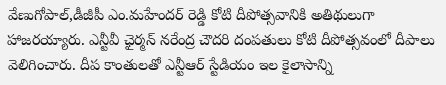వేణుగోపాల్,డీజీపీ ఎం.మహేందర్ రెడ్డి కోటి దీపోత్సవానికి అతిథులుగా హాజరయ్యారు. ఎన్టీవీ ఛైర్మన్ నరేంద్ర చౌదరి దంపతులు కోటి దీపోత్సవంలో దీపాలు వెలిగించారు. దీప కాంతులతో ఎన్టీఆర్ స్టేడియం ఇల కైలాసాన్ని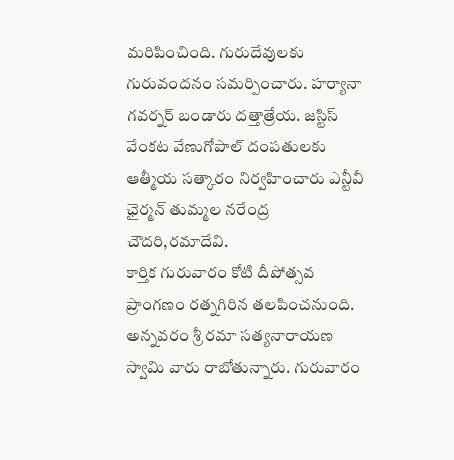మరిపించింది. గురుదేవులకు గురువందనం సమర్పించారు. హర్యానా గవర్నర్ బండారు దత్తాత్రేయ. జస్టిస్ వేంకట వేణుగోపాల్ దంపతులకు ఆత్మీయ సత్కారం నిర్వహించారు ఎన్టీవీ ఛైర్మన్ తుమ్మల నరేంద్ర చౌదరి,రమాదేవి.
కార్తిక గురువారం కోటి దీపోత్సవ ప్రాంగణం రత్నగిరిన తలపించనుంది. అన్నవరం శ్రీ రమా సత్యనారాయణ స్వామి వారు రాబోతున్నారు. గురువారం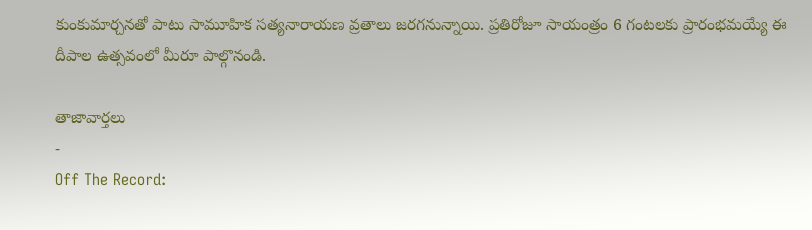కుంకుమార్చనతో పాటు సామూహిక సత్యనారాయణ వ్రతాలు జరగనున్నాయి. ప్రతిరోజూ సాయంత్రం 6 గంటలకు ప్రారంభమయ్యే ఈ దీపాల ఉత్సవంలో మీరూ పాల్గొనండి.

తాజావార్తలు
-
Off The Record: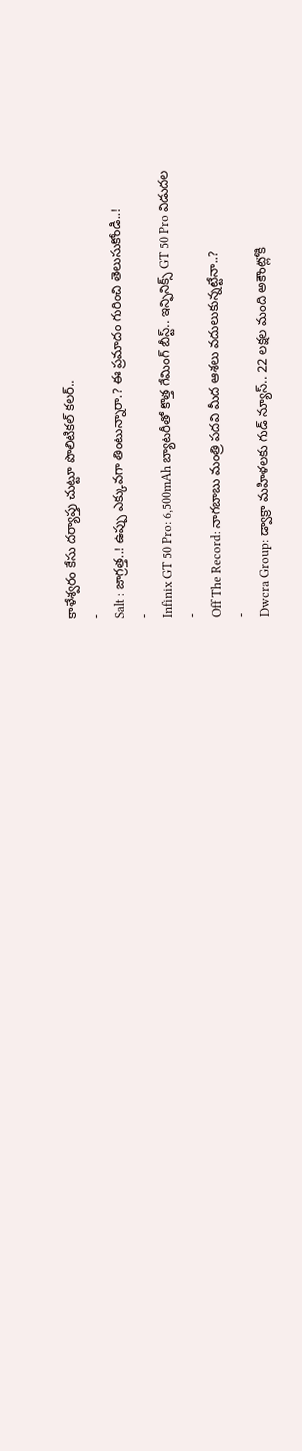కాళేశ్వరం కేసు దర్యాప్తు చుట్టూ పొలిటికల్ కలర్..
-
Salt : జాగ్రత్త..! ఉప్పు ఎక్కువగా తింటున్నారా.? ఈ ప్రమాదం గురించి తెలుసుకోండి..!
-
Infinix GT 50 Pro: 6,500mAh బ్యాటరీతో కొత్త గేమింగ్ బీస్ట్.. ఇన్ఫినిక్స్ GT 50 Pro విడుదల
-
Off The Record: నాగబాబు మంత్రి పదవి మీద ఆశలు వదులుకున్నట్టేనా..?
-
Dwcra Group: డ్వాక్రా మహిళలకు గుడ్ న్యూస్.. 22 లక్షల మంది అకౌంట్లోకి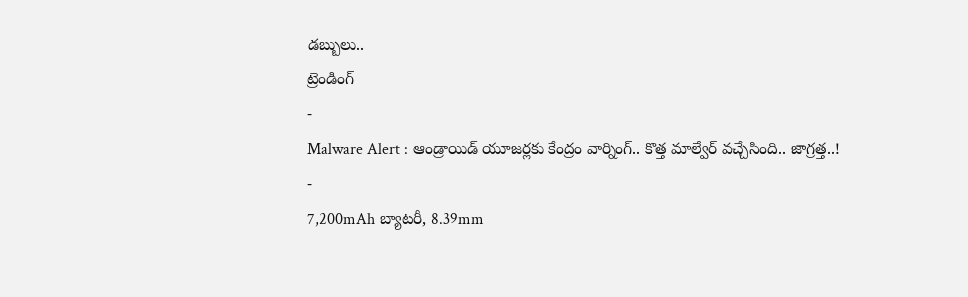డబ్బులు..
ట్రెండింగ్
-
Malware Alert : ఆండ్రాయిడ్ యూజర్లకు కేంద్రం వార్నింగ్.. కొత్త మాల్వేర్ వచ్చేసింది.. జాగ్రత్త..!
-
7,200mAh బ్యాటరీ, 8.39mm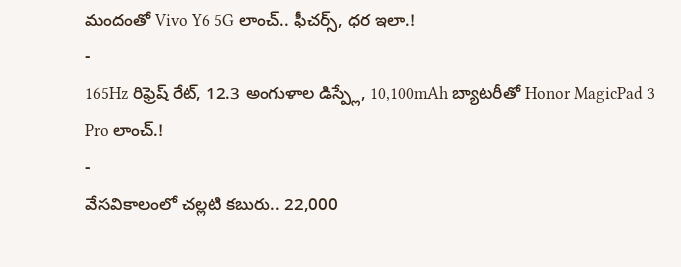మందంతో Vivo Y6 5G లాంచ్.. ఫీచర్స్, ధర ఇలా.!
-
165Hz రిఫ్రెష్ రేట్, 12.3 అంగుళాల డిస్ప్లే, 10,100mAh బ్యాటరీతో Honor MagicPad 3 Pro లాంచ్.!
-
వేసవికాలంలో చల్లటి కబురు.. 22,000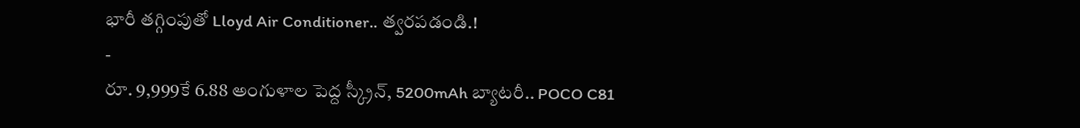భారీ తగ్గింపుతో Lloyd Air Conditioner.. త్వరపడండి.!
-
రూ. 9,999కే 6.88 అంగుళాల పెద్ద స్క్రీన్, 5200mAh బ్యాటరీ.. POCO C81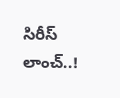సిరీస్ లాంచ్..!